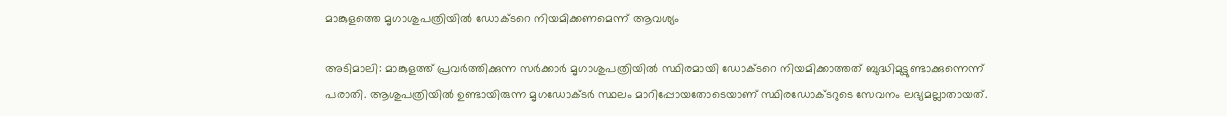മാങ്കുളത്തെ മൃഗാശുപത്രിയില്‍ ഡോക്ടറെ നിയമിക്കണമെന്ന് ആവശ്യം

അടിമാലി: മാങ്കുളത്ത് പ്രവര്‍ത്തിക്കുന്ന സര്‍ക്കാര്‍ മൃഗാശുപത്രിയില്‍ സ്ഥിരമായി ഡോക്ടറെ നിയമിക്കാത്തത് ബുദ്ധിമുട്ടുണ്ടാക്കുന്നെന്ന് പരാതി. ആശുപത്രിയില്‍ ഉണ്ടായിരുന്ന മൃഗഡോക്ടര്‍ സ്ഥലം മാറിപ്പോയതോടെയാണ് സ്ഥിരഡോക്ടറുടെ സേവനം ലഭ്യമല്ലാതായത്.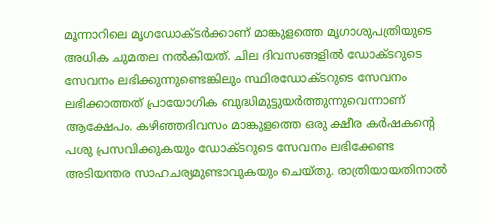മൂന്നാറിലെ മൃഗഡോക്ടര്‍ക്കാണ് മാങ്കുളത്തെ മൃഗാശുപത്രിയുടെ അധിക ചുമതല നൽകിയത്. ചില ദിവസങ്ങളില്‍ ഡോക്ടറുടെ സേവനം ലഭിക്കുന്നുണ്ടെങ്കിലും സ്ഥിരഡോക്ടറുടെ സേവനം ലഭിക്കാത്തത് പ്രായോഗിക ബുദ്ധിമുട്ടുയര്‍ത്തുന്നുവെന്നാണ് ആക്ഷേപം. കഴിഞ്ഞദിവസം മാങ്കുളത്തെ ഒരു ക്ഷീര കര്‍ഷകന്‍റെ പശു പ്രസവിക്കുകയും ഡോക്ടറുടെ സേവനം ലഭിക്കേണ്ട അടിയന്തര സാഹചര്യമുണ്ടാവുകയും ചെയ്തു. രാത്രിയായതിനാല്‍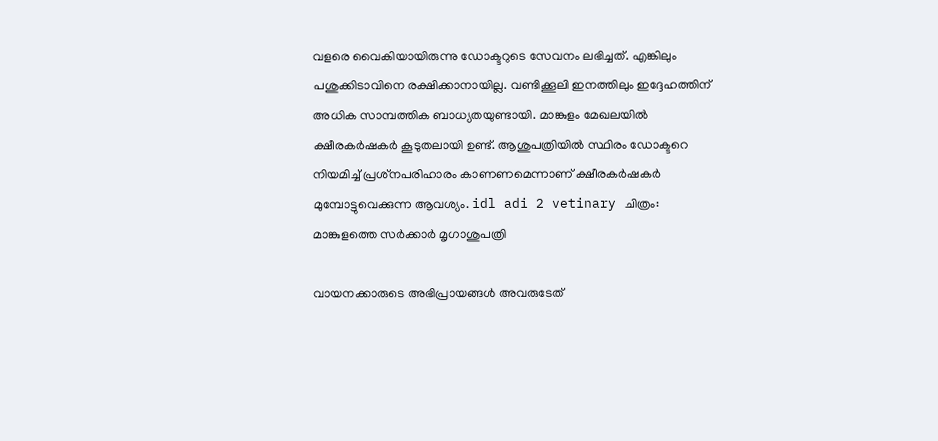വളരെ വൈകിയായിരുന്നു ഡോക്ടറുടെ സേവനം ലഭിച്ചത്. എങ്കിലും പശുക്കിടാവിനെ രക്ഷിക്കാനായില്ല. വണ്ടിക്കൂലി ഇനത്തിലും ഇദ്ദേഹത്തിന് അധിക സാമ്പത്തിക ബാധ്യതയുണ്ടായി. മാങ്കുളം മേഖലയില്‍ ക്ഷീരകര്‍ഷകര്‍ കൂടുതലായി ഉണ്ട്. ആശുപത്രിയില്‍ സ്ഥിരം ഡോക്ടറെ നിയമിച്ച് പ്രശ്‌നപരിഹാരം കാണണമെന്നാണ് ക്ഷീരകര്‍ഷകര്‍ മുമ്പോട്ടുവെക്കുന്ന ആവശ്യം. idl adi 2 vetinary ചിത്രം: മാങ്കുളത്തെ സര്‍ക്കാര്‍ മൃഗാശുപത്രി

വായനക്കാരുടെ അഭിപ്രായങ്ങള്‍ അവരുടേത്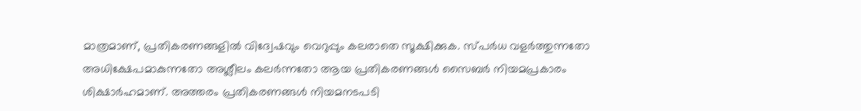മാത്രമാണ്, പ്രതികരണങ്ങളിൽ വിദ്വേഷവും വെറുപ്പും കലരാതെ സൂക്ഷിക്കുക. സ്പർധ വളർത്തുന്നതോ അധിക്ഷേപമാകുന്നതോ അശ്ലീലം കലർന്നതോ ആയ പ്രതികരണങ്ങൾ സൈബർ നിയമപ്രകാരം ശിക്ഷാർഹമാണ്. അത്തരം പ്രതികരണങ്ങൾ നിയമനടപടി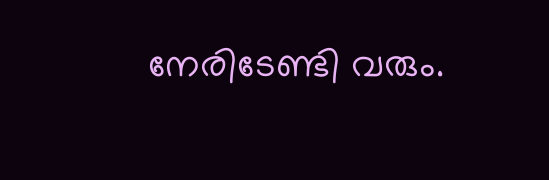നേരിടേണ്ടി വരും.